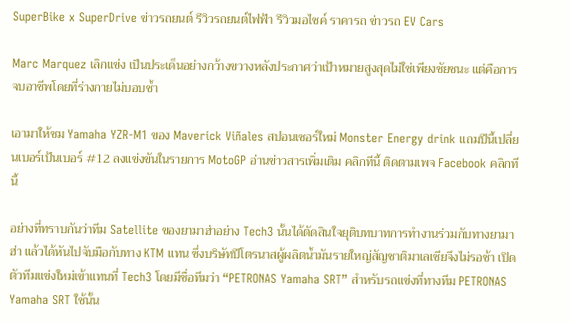SuperBike x SuperDrive ข่าวรถยนต์ รีวิวรถยนต์ไฟฟ้า รีวิวมอไซค์ ราคารถ ข่าวรถ EV Cars

Marc Marquez เลิกแข่ง เป็นประเด็นอย่างกว้างขวางหลังประกาศว่าเป้าหมายสูงสุดไม่ใช่เพียงชัยชนะ แต่คือการจบอาชีพโดยที่ร่างกายไม่บอบช้ำ

เอามาให้ชม Yamaha YZR-M1 ของ Maverick Viñales สปอนเซอร์ใหม่ Monster Energy drink แถมปีนี้เปลี่ยนเบอร์เป้นเบอร์ #12 ลงแข่งขันในรายการ MotoGP อ่านข่าวสารเพิ่มเติม คลิกทีนี้ ติดตามเพจ Facebook คลิกทีนี้

อย่างที่ทราบกันว่าทีม Satellite ของยามาฮ่าอย่าง Tech3 นั้นได้ตัดสินใจยุติบทบาทการทำงานร่วมกับทางยามาฮ่า แล้วได้หันไปจับมือกับทาง KTM แทน ซึ่งบริษัทปีโตรนาสผู้ผลิตน้ำมันรายใหญ่สัญชาติมาเลเซียจึงไม่รอช้า เปิดตัวทีมแข่งใหม่เข้าแทนที่ Tech3 โดยมีชื่อทีมว่า “PETRONAS Yamaha SRT” สำหรับรถแข่งที่ทางทีม PETRONAS Yamaha SRT ใช้นั้น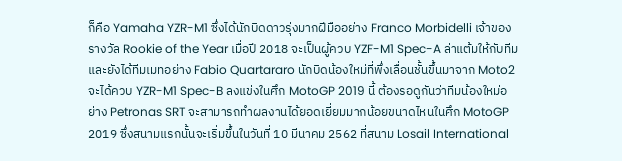ก็คือ Yamaha YZR-M1 ซึ่งได้นักบิดดาวรุ่งมากฝีมืออย่าง Franco Morbidelli เจ้าของรางวัล Rookie of the Year เมื่อปี 2018 จะเป็นผู้ควบ YZF-M1 Spec-A ล่าแต้มให้กับทีม และยังได้ทีมเมทอย่าง Fabio Quartararo นักบิดน้องใหม่ที่พึ่งเลื่อนชั้นขึ้นมาจาก Moto2 จะได้ควบ YZR-M1 Spec-B ลงแข่งในศึก MotoGP 2019 นี้ ต้องรอดูกันว่าทีมน้องใหม่อย่าง Petronas SRT จะสามารถทำผลงานได้ยอดเยี่ยมมากน้อยขนาดไหนในศึก MotoGP 2019 ซึ่งสนามแรกนั้นจะเริ่มขึ้นในวันที่ 10 มีนาคม 2562 ที่สนาม Losail International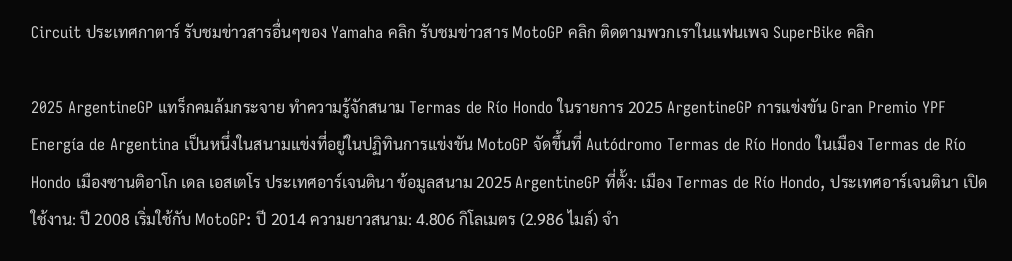Circuit ประเทศกาตาร์ รับชมข่าวสารอื่นๆของ Yamaha คลิก รับชมข่าวสาร MotoGP คลิก ติดตามพวกเราในแฟนเพจ SuperBike คลิก

2025 ArgentineGP แทร็กคมล้มกระจาย ทำความรู้จักสนาม Termas de Río Hondo ในรายการ 2025 ArgentineGP การแข่งขัน Gran Premio YPF Energía de Argentina เป็นหนึ่งในสนามแข่งที่อยู่ในปฏิทินการแข่งขัน MotoGP จัดขึ้นที่ Autódromo Termas de Río Hondo ในเมือง Termas de Río Hondo เมืองซานติอาโก เดล เอสเตโร ประเทศอาร์เจนตินา ข้อมูลสนาม 2025 ArgentineGP ที่ตั้ง: เมือง Termas de Río Hondo, ประเทศอาร์เจนตินา เปิดใช้งาน: ปี 2008 เริ่มใช้กับ MotoGP: ปี 2014 ความยาวสนาม: 4.806 กิโลเมตร (2.986 ไมล์) จำ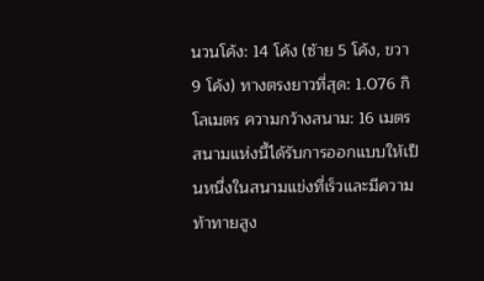นวนโค้ง: 14 โค้ง (ซ้าย 5 โค้ง, ขวา 9 โค้ง) ทางตรงยาวที่สุด: 1.076 กิโลเมตร ความกว้างสนาม: 16 เมตร สนามแห่งนี้ได้รับการออกแบบให้เป็นหนึ่งในสนามแข่งที่เร็วและมีความท้าทายสูง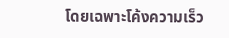โดยเฉพาะโค้งความเร็ว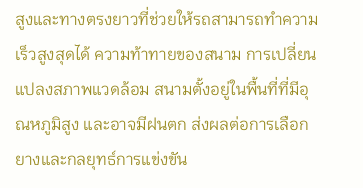สูงและทางตรงยาวที่ช่วยให้รถสามารถทำความเร็วสูงสุดได้ ความท้าทายของสนาม การเปลี่ยนแปลงสภาพแวดล้อม สนามตั้งอยู่ในพื้นที่ที่มีอุณหภูมิสูง และอาจมีฝนตก ส่งผลต่อการเลือกยางและกลยุทธ์การแข่งขัน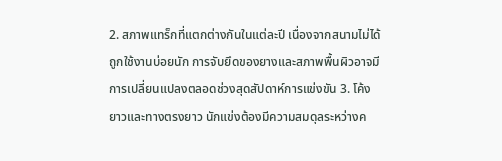2. สภาพแทร็กที่แตกต่างกันในแต่ละปี เนื่องจากสนามไม่ได้ถูกใช้งานบ่อยนัก การจับยึดของยางและสภาพพื้นผิวอาจมีการเปลี่ยนแปลงตลอดช่วงสุดสัปดาห์การแข่งขัน 3. โค้งยาวและทางตรงยาว นักแข่งต้องมีความสมดุลระหว่างค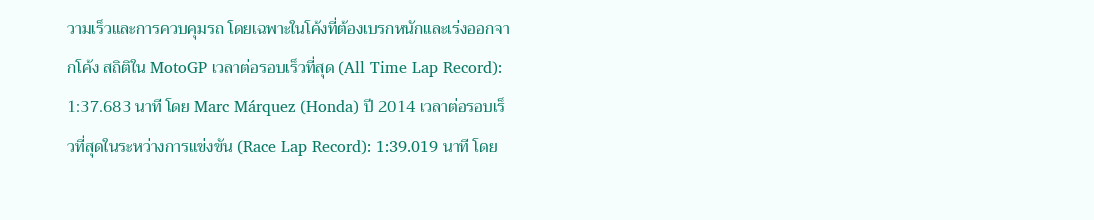วามเร็วและการควบคุมรถ โดยเฉพาะในโค้งที่ต้องเบรกหนักและเร่งออกจากโค้ง สถิติใน MotoGP เวลาต่อรอบเร็วที่สุด (All Time Lap Record): 1:37.683 นาที โดย Marc Márquez (Honda) ปี 2014 เวลาต่อรอบเร็วที่สุดในระหว่างการแข่งขัน (Race Lap Record): 1:39.019 นาที โดย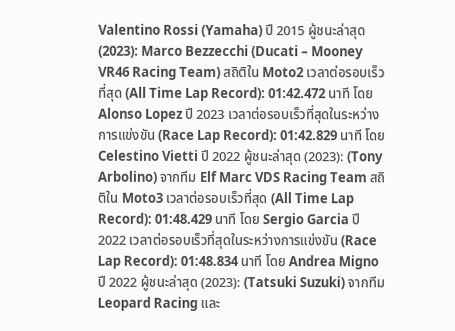Valentino Rossi (Yamaha) ปี 2015 ผู้ชนะล่าสุด (2023): Marco Bezzecchi (Ducati – Mooney VR46 Racing Team) สถิติใน Moto2 เวลาต่อรอบเร็วที่สุด (All Time Lap Record): 01:42.472 นาที โดย Alonso Lopez ปี 2023 เวลาต่อรอบเร็วที่สุดในระหว่างการแข่งขัน (Race Lap Record): 01:42.829 นาที โดย Celestino Vietti ปี 2022 ผู้ชนะล่าสุด (2023): (Tony Arbolino) จากทีม Elf Marc VDS Racing Team สถิติใน Moto3 เวลาต่อรอบเร็วที่สุด (All Time Lap Record): 01:48.429 นาที โดย Sergio Garcia ปี 2022 เวลาต่อรอบเร็วที่สุดในระหว่างการแข่งขัน (Race Lap Record): 01:48.834 นาที โดย Andrea Migno ปี 2022 ผู้ชนะล่าสุด (2023): (Tatsuki Suzuki) จากทีม Leopard Racing และ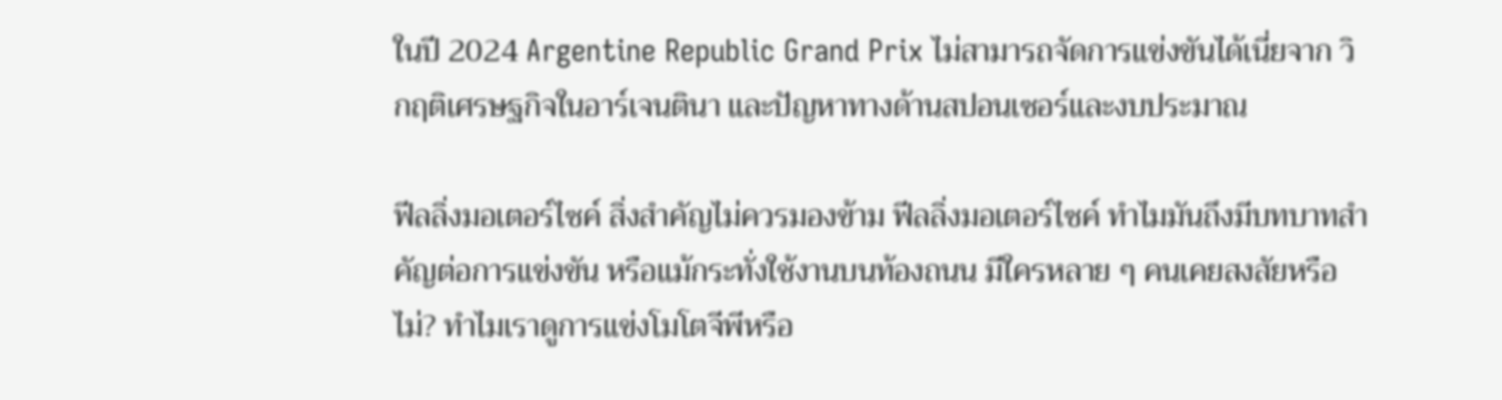ในปี 2024 Argentine Republic Grand Prix ไม่สามารถจัดการแข่งขันได้เนี่ยจาก วิกฤติเศรษฐกิจในอาร์เจนตินา และปัญหาทางด้านสปอนเซอร์และงบประมาณ

ฟีลลิ่งมอเตอร์ไซค์ สิ่งสำคัญไม่ควรมองข้าม ฟีลลิ่งมอเตอร์ไซค์ ทำไมมันถึงมีบทบาทสำคัญต่อการแข่งขัน หรือแม้กระทั่งใช้งานบนท้องถนน มีใครหลาย ๆ คนเคยสงสัยหรือไม่? ทำไมเราดูการแข่งโมโตจีพีหรือ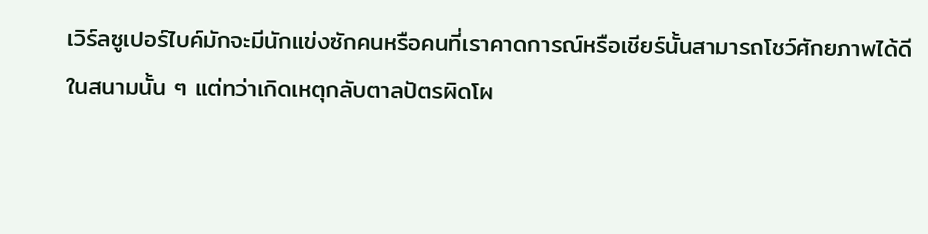เวิร์ลซูเปอร์ไบค์มักจะมีนักแข่งซักคนหรือคนที่เราคาดการณ์หรือเชียร์นั้นสามารถโชว์ศักยภาพได้ดีในสนามนั้น ๆ แต่ทว่าเกิดเหตุกลับตาลปัตรผิดโผ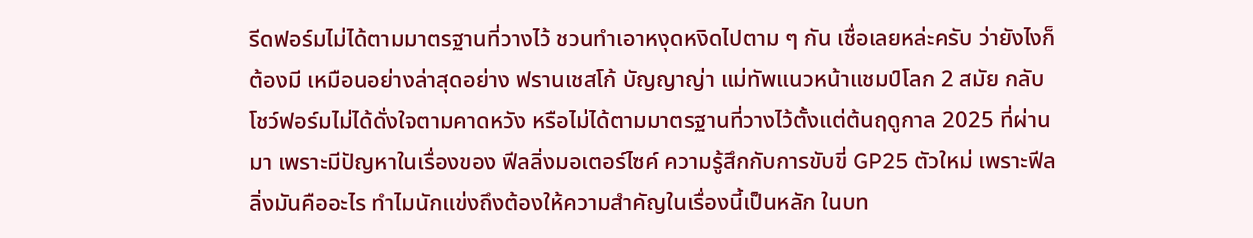รีดฟอร์มไม่ได้ตามมาตรฐานที่วางไว้ ชวนทำเอาหงุดหงิดไปตาม ๆ กัน เชื่อเลยหล่ะครับ ว่ายังไงก็ต้องมี เหมือนอย่างล่าสุดอย่าง ฟรานเชสโก้ บัญญาญ่า แม่ทัพแนวหน้าแชมป์โลก 2 สมัย กลับโชว์ฟอร์มไม่ได้ดั่งใจตามคาดหวัง หรือไม่ได้ตามมาตรฐานที่วางไว้ตั้งแต่ต้นฤดูกาล 2025 ที่ผ่านมา เพราะมีปัญหาในเรื่องของ ฟีลลิ่งมอเตอร์ไซค์ ความรู้สึกกับการขับขี่ GP25 ตัวใหม่ เพราะฟีลลิ่งมันคืออะไร ทำไมนักแข่งถึงต้องให้ความสำคัญในเรื่องนี้เป็นหลัก ในบท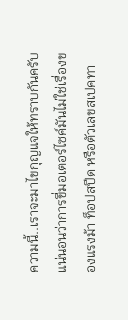ความนี้..เราจะมาไขกุญแจให้ทราบกันครับ แน่นอนว่าการขี่มอเตอร์ไซค์มันไม่ใช่เรื่องของแรงม้า ท็อปสปีด หรือตัวเลขสเปคทา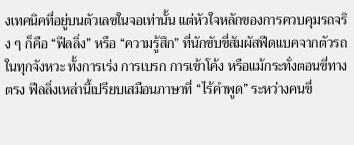งเทคนิคที่อยู่บนตัวเลขในจอเท่านั้น แต่หัวใจหลักของการควบคุมรถจริง ๆ ก็คือ “ฟีลลิ่ง” หรือ “ความรู้สึก” ที่นักขับขี่สัมผัสฟีดแบคจากตัวรถในทุกจังหวะ ทั้งการเร่ง การเบรก การเข้าโค้ง หรือแม้กระทั่งตอนขี่ทางตรง ฟีลลิ่งเหล่านี้เปรียบเสมือนภาษาที่ “ไร้คำพูด” ระหว่างคนขี่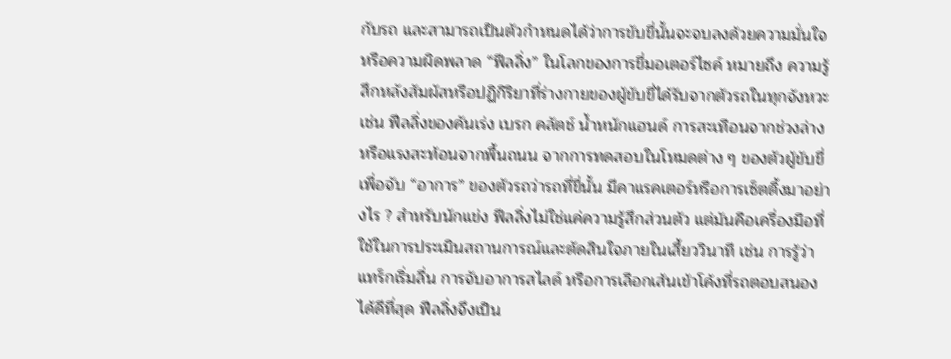กับรถ และสามารถเป็นตัวกำหนดได้ว่าการขับขี่นั้นจะจบลงด้วยความมั่นใจ หรือความผิดพลาด “ฟีลลิ่ง” ในโลกของการขี่มอเตอร์ไซค์ หมายถึง ความรู้สึกหลังสัมผัสหรือปฏิกิริยาที่ร่างกายของผู้ขับขี่ได้รับจากตัวรถในทุกจังหวะ เช่น ฟีลลิ่งของคันเร่ง เบรก คลัตช์ น้ำหนักแฮนด์ การสะเทือนจากช่วงล่าง หรือแรงสะท้อนจากพื้นถนน จากการทดสอบในโหมดต่าง ๆ ของตัวผู้ขับขี่ เพื่อจับ “อาการ” ของตัวรถว่ารถที่ขี่นั้น มีคาแรคเตอร์หรือการเซ็ตติ้งมาอย่างไร ? สำหรับนักแข่ง ฟีลลิ่งไม่ใช่แค่ความรู้สึกส่วนตัว แต่มันคือเครื่องมือที่ใช้ในการประเมินสถานการณ์และตัดสินใจภายในเสี้ยววินาที เช่น การรู้ว่าแทร็กเริ่มลื่น การจับอาการสไลด์ หรือการเลือกเส้นเข้าโค้งที่รถตอบสนองได้ดีที่สุด ฟีลลิ่งจึงเป็น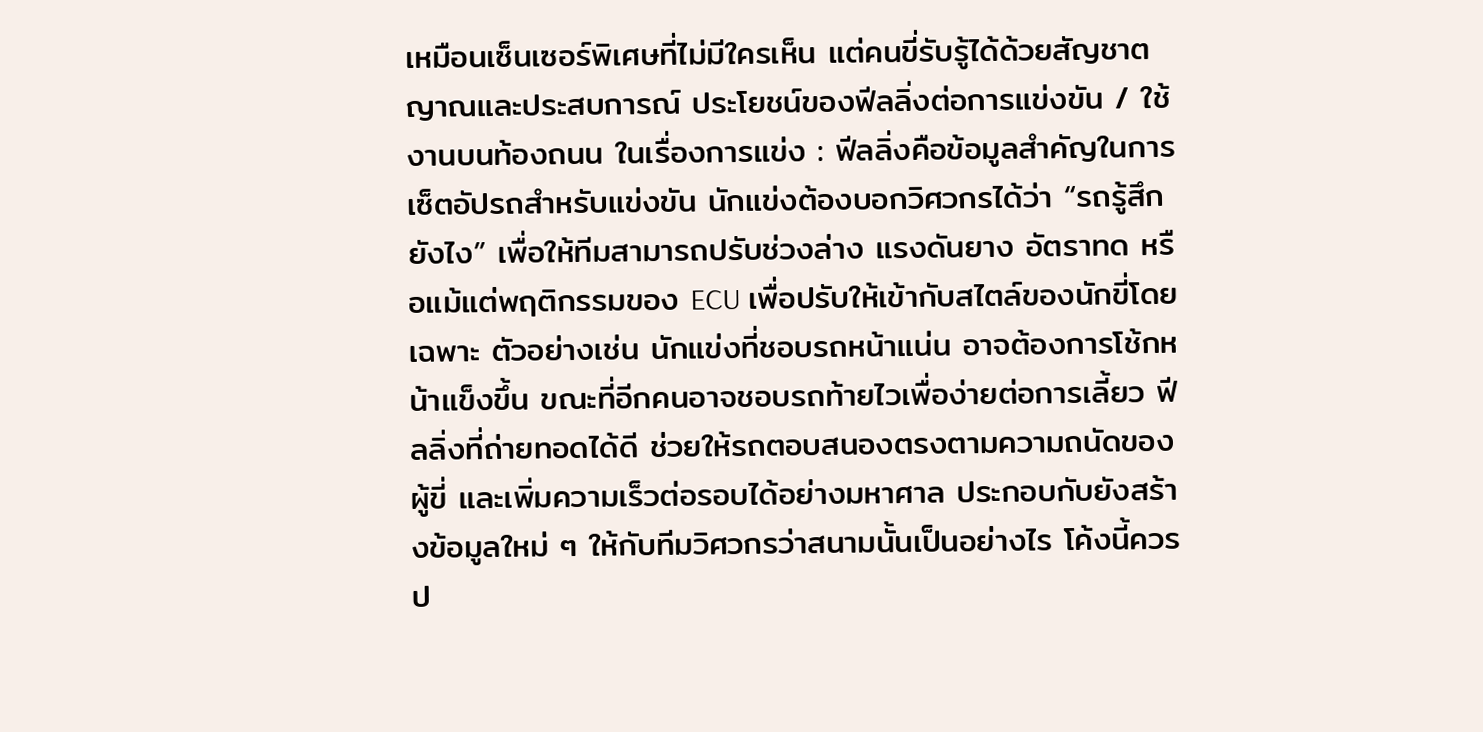เหมือนเซ็นเซอร์พิเศษที่ไม่มีใครเห็น แต่คนขี่รับรู้ได้ด้วยสัญชาตญาณและประสบการณ์ ประโยชน์ของฟีลลิ่งต่อการแข่งขัน / ใช้งานบนท้องถนน ในเรื่องการแข่ง : ฟีลลิ่งคือข้อมูลสำคัญในการเซ็ตอัปรถสำหรับแข่งขัน นักแข่งต้องบอกวิศวกรได้ว่า “รถรู้สึกยังไง” เพื่อให้ทีมสามารถปรับช่วงล่าง แรงดันยาง อัตราทด หรือแม้แต่พฤติกรรมของ ECU เพื่อปรับให้เข้ากับสไตล์ของนักขี่โดยเฉพาะ ตัวอย่างเช่น นักแข่งที่ชอบรถหน้าแน่น อาจต้องการโช้กหน้าแข็งขึ้น ขณะที่อีกคนอาจชอบรถท้ายไวเพื่อง่ายต่อการเลี้ยว ฟีลลิ่งที่ถ่ายทอดได้ดี ช่วยให้รถตอบสนองตรงตามความถนัดของผู้ขี่ และเพิ่มความเร็วต่อรอบได้อย่างมหาศาล ประกอบกับยังสร้างข้อมูลใหม่ ๆ ให้กับทีมวิศวกรว่าสนามนั้นเป็นอย่างไร โค้งนี้ควรป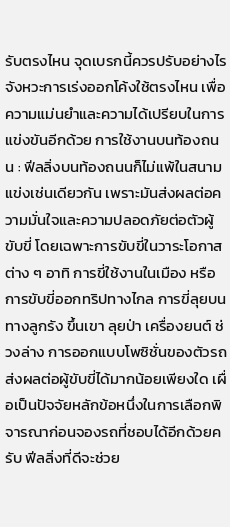รับตรงไหน จุดเบรกนี้ควรปรับอย่างไร จังหวะการเร่งออกโค้งใช้ตรงไหน เพื่อความแม่นยำและความได้เปรียบในการแข่งขันอีกด้วย การใช้งานบนท้องถนน : ฟีลลิ่งบนท้องถนนก็ไม่แพ้ในสนามแข่งเช่นเดียวกัน เพราะมันส่งผลต่อความมั่นใจและความปลอดภัยต่อตัวผู้ขับขี่ โดยเฉพาะการขับขี่ในวาระโอกาสต่าง ๆ อาทิ การขี่ใช้งานในเมือง หรือการขับขี่ออกทริปทางไกล การขี่ลุยบนทางลูกรัง ขึ้นเขา ลุยป่า เครื่องยนต์ ช่วงล่าง การออกแบบโพซิชั่นของตัวรถส่งผลต่อผู้ขับขี่ได้มากน้อยเพียงใด เผื่อเป็นปัจจัยหลักข้อหนึ่งในการเลือกพิจารณาก่อนจองรถที่ชอบได้อีกด้วยครับ ฟีลลิ่งที่ดีจะช่วย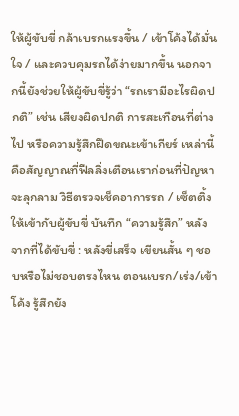ให้ผู้ขับขี่ กล้าเบรกแรงขึ้น / เข้าโค้งได้มั่นใจ / และควบคุมรถได้ง่ายมากขึ้น นอกจากนี้ยังช่วยให้ผู้ขับขี่รู้ว่า “รถเรามีอะไรผิดปกติ” เช่น เสียงผิดปกติ การสะเทือนที่ต่างไป หรือความรู้สึกฝืดขณะเข้าเกียร์ เหล่านี้คือสัญญาณที่ฟีลลิ่งเตือนเราก่อนที่ปัญหาจะลุกลาม วิธีตรวจเช็คอาการรถ / เซ็ตติ้งให้เข้ากับผู้ขับขี่ บันทึก “ความรู้สึก” หลังจากที่ได้ขับขี่ : หลังขี่เสร็จ เขียนสั้น ๆ ชอบหรือไม่ชอบตรงไหน ตอนเบรก/เร่ง/เข้าโค้ง รู้สึกยัง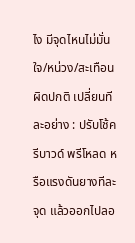ไง มีจุดไหนไม่มั่นใจ/หน่วง/สะเทือนผิดปกติ เปลี่ยนทีละอย่าง : ปรับโช้ค รีบาวด์ พรีโหลด หรือแรงดันยางทีละจุด แล้วออกไปลอ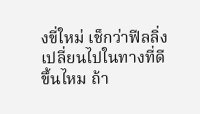งขี่ใหม่ เช็กว่าฟีลลิ่งเปลี่ยนไปในทางที่ดีขึ้นไหม ถ้า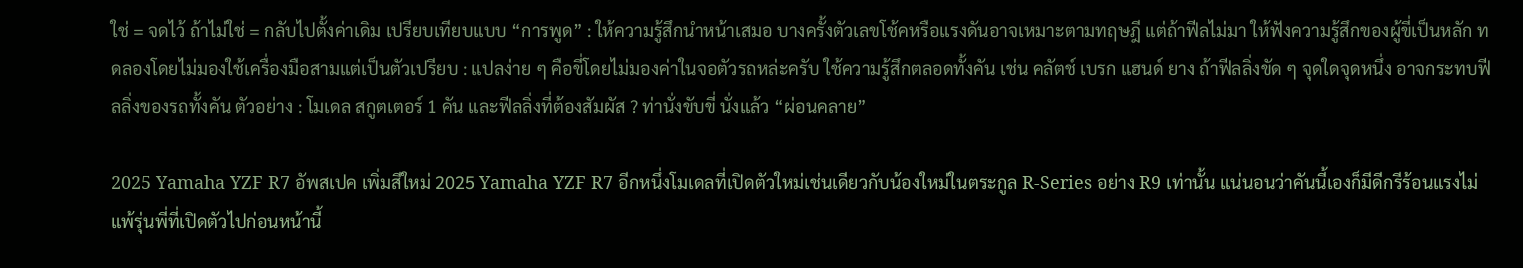ใช่ = จดไว้ ถ้าไม่ใช่ = กลับไปตั้งค่าเดิม เปรียบเทียบแบบ “การพูด” : ให้ความรู้สึกนำหน้าเสมอ บางครั้งตัวเลขโช้คหรือแรงดันอาจเหมาะตามทฤษฎี แต่ถ้าฟีลไม่มา ให้ฟังความรู้สึกของผู้ขี่เป็นหลัก ทดลองโดยไม่มองใช้เครื่องมือสามแต่เป็นตัวเปรียบ : แปลง่าย ๆ คือขี่โดยไม่มองค่าในจอตัวรถหล่ะครับ ใช้ความรู้สึกตลอดทั้งคัน เช่น คลัตช์ เบรก แฮนด์ ยาง ถ้าฟีลลิ่งขัด ๆ จุดใดจุดหนึ่ง อาจกระทบฟีลลิ่งของรถทั้งคัน ตัวอย่าง : โมเดล สกูตเตอร์ 1 คัน และฟีลลิ่งที่ต้องสัมผัส ? ท่านั่งขับขี่ นั่งแล้ว “ผ่อนคลาย”

2025 Yamaha YZF R7 อัพสเปค เพิ่มสีใหม่ 2025 Yamaha YZF R7 อีกหนึ่งโมเดลที่เปิดตัวใหม่เช่นเดียวกับน้องใหม่ในตระกูล R-Series อย่าง R9 เท่านั้น แน่นอนว่าคันนี้เองก็มีดีกรีร้อนแรงไม่แพ้รุ่นพี่ที่เปิดตัวไปก่อนหน้านี้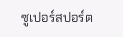ซูเปอร์สปอร์ต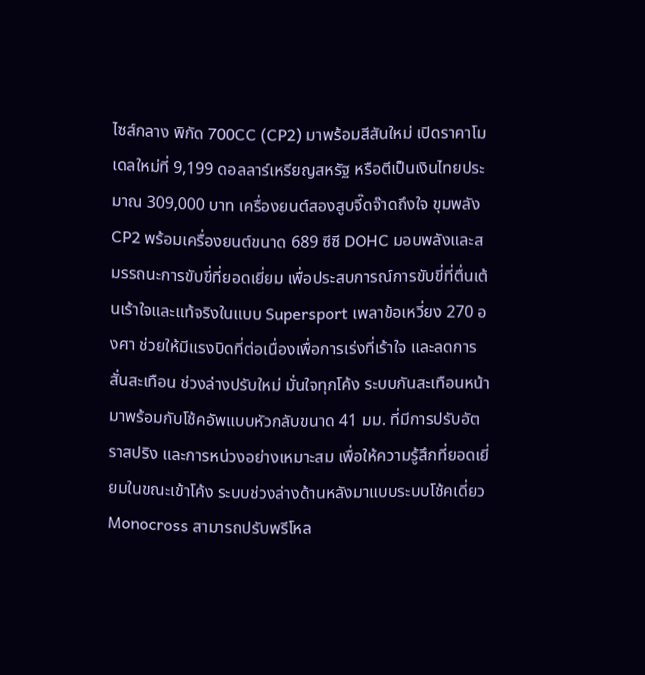ไซส์กลาง พิกัด 700CC (CP2) มาพร้อมสีสันใหม่ เปิดราคาโมเดลใหม่ที่ 9,199 ดอลลาร์เหรียญสหรัฐ หรือตีเป็นเงินไทยประมาณ 309,000 บาท เครื่องยนต์สองสูบจี๊ดจ๊าดถึงใจ ขุมพลัง CP2 พร้อมเครื่องยนต์ขนาด 689 ซีซี DOHC มอบพลังและสมรรถนะการขับขี่ที่ยอดเยี่ยม เพื่อประสบการณ์การขับขี่ที่ตื่นเต้นเร้าใจและแท้จริงในแบบ Supersport เพลาข้อเหวี่ยง 270 องศา ช่วยให้มีแรงบิดที่ต่อเนื่องเพื่อการเร่งที่เร้าใจ และลดการสั่นสะเทือน ช่วงล่างปรับใหม่ มั่นใจทุกโค้ง ระบบกันสะเทือนหน้ามาพร้อมกับโช้คอัพแบบหัวกลับขนาด 41 มม. ที่มีการปรับอัตราสปริง และการหน่วงอย่างเหมาะสม เพื่อให้ความรู้สึกที่ยอดเยี่ยมในขณะเข้าโค้ง ระบบช่วงล่างด้านหลังมาแบบระบบโช้คเดี่ยว Monocross สามารถปรับพรีโหล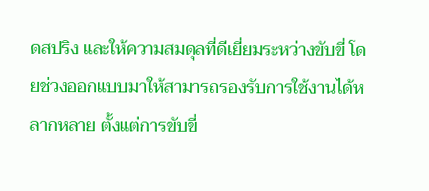ดสปริง และให้ความสมดุลที่ดีเยี่ยมระหว่างขับขี่ โดยช่วงออกแบบมาให้สามารถรองรับการใช้งานได้หลากหลาย ตั้งแต่การขับขี่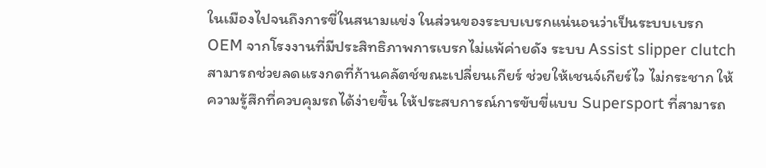ในเมืองไปจนถึงการขี่ในสนามแข่ง ในส่วนของระบบเบรกแน่นอนว่าเป็นระบบเบรก OEM จากโรงงานที่มีประสิทธิภาพการเบรกไม่แพ้ค่ายดัง ระบบ Assist slipper clutch สามารถช่วยลดแรงกดที่ก้านคลัตช์ขณะเปลี่ยนเกียร์ ช่วยให้เชนจ์เกียร์ไว ไม่กระชาก ให้ความรู้สึกที่ควบคุมรถได้ง่ายขึ้น ให้ประสบการณ์การขับขี่แบบ Supersport ที่สามารถ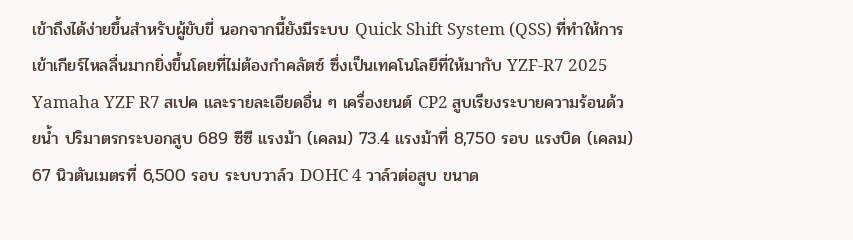เข้าถึงได้ง่ายขึ้นสำหรับผู้ขับขี่ นอกจากนี้ยังมีระบบ Quick Shift System (QSS) ที่ทำให้การเข้าเกียร์ไหลลื่นมากยิ่งขึ้นโดยที่ไม่ต้องกำคลัตซ์ ซึ่งเป็นเทคโนโลยีที่ให้มากับ YZF-R7 2025 Yamaha YZF R7 สเปค และรายละเอียดอื่น ๆ เครื่องยนต์ CP2 สูบเรียงระบายความร้อนด้วยน้ำ ปริมาตรกระบอกสูบ 689 ซีซี แรงม้า (เคลม) 73.4 แรงม้าที่ 8,750 รอบ แรงบิด (เคลม) 67 นิวตันเมตรที่ 6,500 รอบ ระบบวาล์ว DOHC 4 วาล์วต่อสูบ ขนาด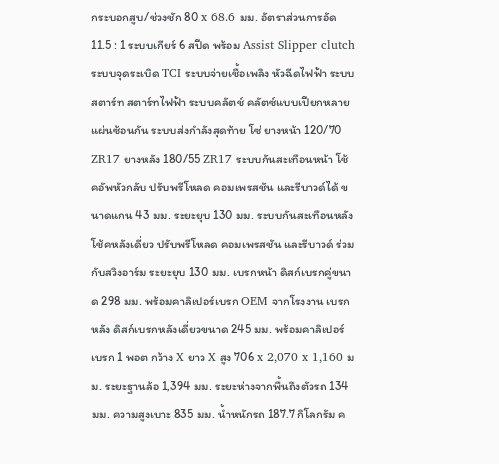กระบอกสูบ/ช่วงชัก 80 x 68.6 มม. อัตราส่วนการอัด 11.5 : 1 ระบบเกียร์ 6 สปีด พร้อม Assist Slipper clutch ระบบจุดระเบิด TCI ระบบจ่ายเชื้อเพลิง หัวฉีดไฟฟ้า ระบบสตาร์ท สตาร์ทไฟฟ้า ระบบคลัตช์ คลัตซ์แบบเปียกหลายแผ่นซ้อนกัน ระบบส่งกำลังสุดท้าย โซ่ ยางหน้า 120/70 ZR17 ยางหลัง 180/55 ZR17 ระบบกันสะเทือนหน้า โช้คอัพหัวกลับ ปรับพรีโหลด คอมเพรสชัน และรีบาวด์ได้ ขนาดแกน 43 มม. ระยะยุบ 130 มม. ระบบกันสะเทือนหลัง โช้คหลังเดี่ยว ปรับพรีโหลด คอมเพรสชัน และรีบาวด์ ร่วมกับสวิงอาร์ม ระยะยุบ 130 มม. เบรกหน้า ดิสก์เบรกคู่ขนาด 298 มม. พร้อมคาลิเปอร์เบรก OEM จากโรงงาน เบรกหลัง ดิสก์เบรกหลังเดี่ยวขนาด 245 มม. พร้อมคาลิเปอร์เบรก 1 พอต กว้าง X ยาว X สูง 706 x 2,070 x 1,160 มม. ระยะฐานล้อ 1,394 มม. ระยะห่างจากพื้นถึงตัวรถ 134 มม. ความสูงเบาะ 835 มม. น้ำหนักรถ 187.7 กิโลกรัม ค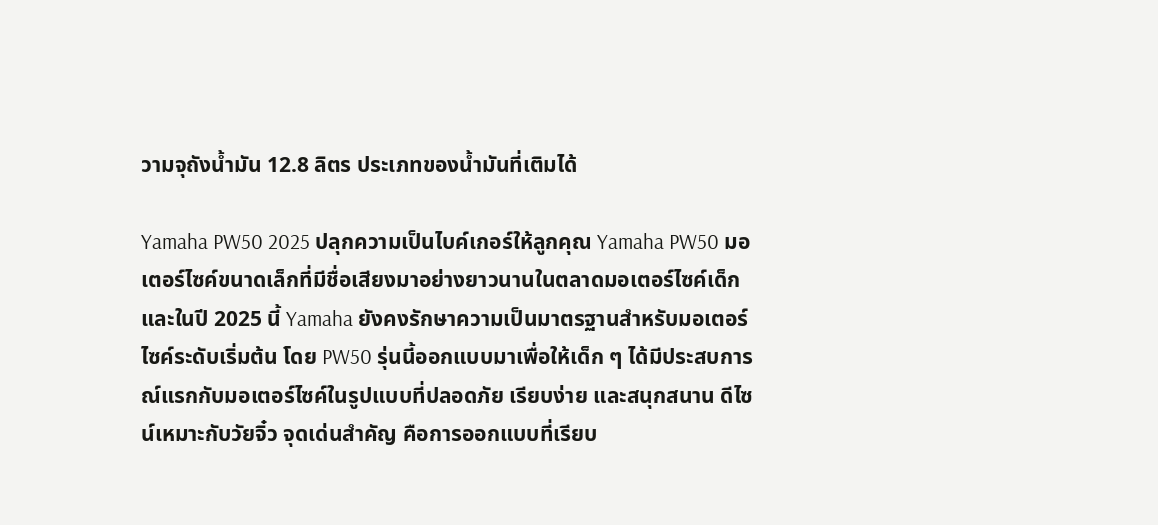วามจุถังน้ำมัน 12.8 ลิตร ประเภทของน้ำมันที่เติมได้

Yamaha PW50 2025 ปลุกความเป็นไบค์เกอร์ให้ลูกคุณ Yamaha PW50 มอเตอร์ไซค์ขนาดเล็กที่มีชื่อเสียงมาอย่างยาวนานในตลาดมอเตอร์ไซค์เด็ก และในปี 2025 นี้ Yamaha ยังคงรักษาความเป็นมาตรฐานสำหรับมอเตอร์ไซค์ระดับเริ่มต้น โดย PW50 รุ่นนี้ออกแบบมาเพื่อให้เด็ก ๆ ได้มีประสบการณ์แรกกับมอเตอร์ไซค์ในรูปแบบที่ปลอดภัย เรียบง่าย และสนุกสนาน ดีไซน์เหมาะกับวัยจิ๋ว จุดเด่นสำคัญ คือการออกแบบที่เรียบ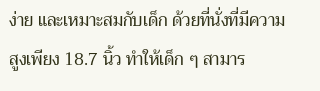ง่าย และเหมาะสมกับเด็ก ด้วยที่นั่งที่มีความสูงเพียง 18.7 นิ้ว ทำให้เด็ก ๆ สามาร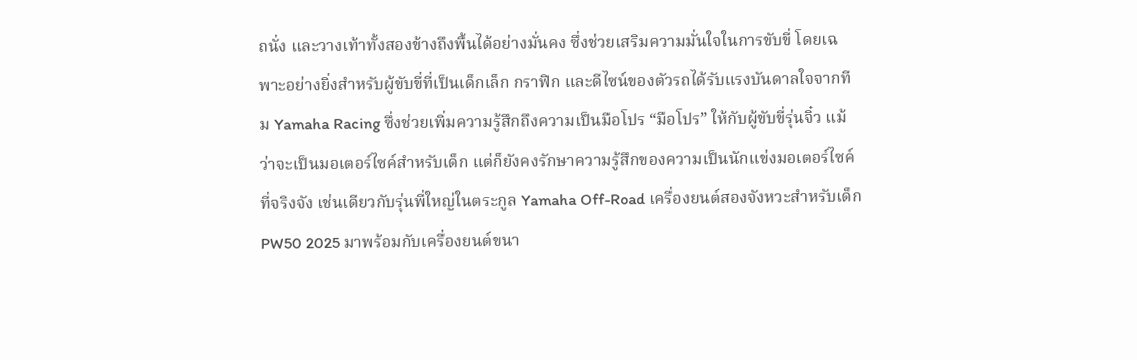ถนั่ง และวางเท้าทั้งสองข้างถึงพื้นได้อย่างมั่นคง ซึ่งช่วยเสริมความมั่นใจในการขับขี่ โดยเฉพาะอย่างยิ่งสำหรับผู้ขับขี่ที่เป็นเด็กเล็ก กราฟิก และดีไซน์ของตัวรถได้รับแรงบันดาลใจจากทีม Yamaha Racing ซึ่งช่วยเพิ่มความรู้สึกถึงความเป็นมือโปร “มือโปร” ให้กับผู้ขับขี่รุ่นจิ๋ว แม้ว่าจะเป็นมอเตอร์ไซค์สำหรับเด็ก แต่ก็ยังคงรักษาความรู้สึกของความเป็นนักแข่งมอเตอร์ไซค์ที่จริงจัง เช่นเดียวกับรุ่นพี่ใหญ่ในตระกูล Yamaha Off-Road เครื่องยนต์สองจังหวะสำหรับเด็ก PW50 2025 มาพร้อมกับเครื่องยนต์ขนา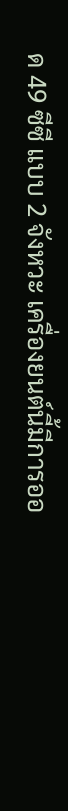ด 49 ซีซี แบบ 2 จังหวะ เครื่องยนต์นี้มีการออ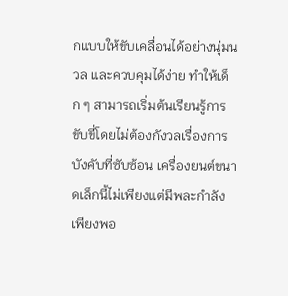กแบบให้ขับเคลื่อนได้อย่างนุ่มนวล และควบคุมได้ง่าย ทำให้เด็ก ๆ สามารถเริ่มต้นเรียนรู้การขับขี่โดยไม่ต้องกังวลเรื่องการบังคับที่ซับซ้อน เครื่องยนต์ขนาดเล็กนี้ไม่เพียงแต่มีพละกำลังเพียงพอ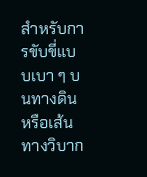สำหรับการขับขี่แบบเบา ๆ บนทางดินหรือเส้นทางวิบาก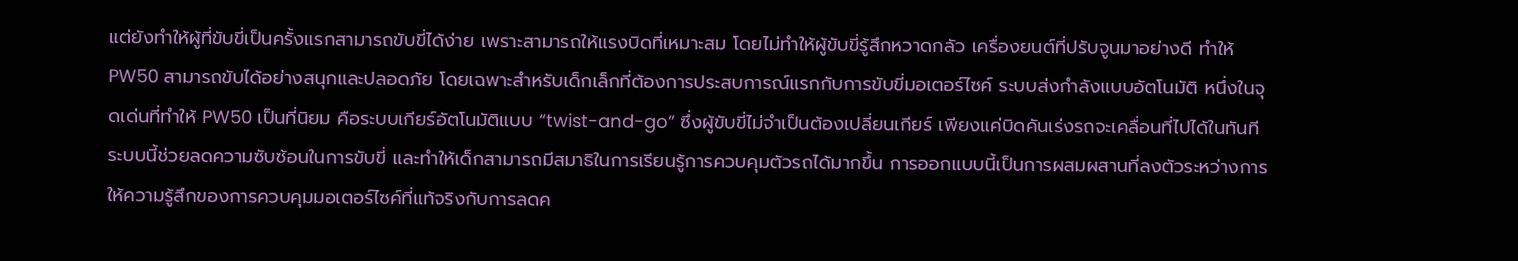แต่ยังทำให้ผู้ที่ขับขี่เป็นครั้งแรกสามารถขับขี่ได้ง่าย เพราะสามารถให้แรงบิดที่เหมาะสม โดยไม่ทำให้ผู้ขับขี่รู้สึกหวาดกลัว เครื่องยนต์ที่ปรับจูนมาอย่างดี ทำให้ PW50 สามารถขับได้อย่างสนุกและปลอดภัย โดยเฉพาะสำหรับเด็กเล็กที่ต้องการประสบการณ์แรกกับการขับขี่มอเตอร์ไซค์ ระบบส่งกำลังแบบอัตโนมัติ หนึ่งในจุดเด่นที่ทำให้ PW50 เป็นที่นิยม คือระบบเกียร์อัตโนมัติแบบ “twist-and-go” ซึ่งผู้ขับขี่ไม่จำเป็นต้องเปลี่ยนเกียร์ เพียงแค่บิดคันเร่งรถจะเคลื่อนที่ไปได้ในทันที ระบบนี้ช่วยลดความซับซ้อนในการขับขี่ และทำให้เด็กสามารถมีสมาธิในการเรียนรู้การควบคุมตัวรถได้มากขึ้น การออกแบบนี้เป็นการผสมผสานที่ลงตัวระหว่างการให้ความรู้สึกของการควบคุมมอเตอร์ไซค์ที่แท้จริงกับการลดค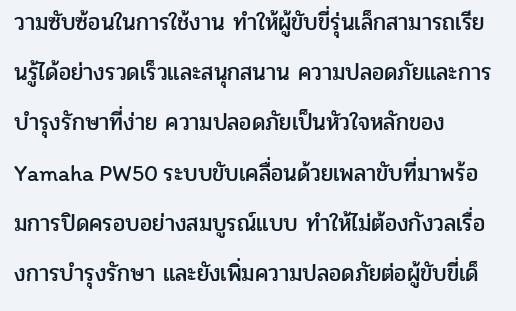วามซับซ้อนในการใช้งาน ทำให้ผู้ขับขี่รุ่นเล็กสามารถเรียนรู้ได้อย่างรวดเร็วและสนุกสนาน ความปลอดภัยและการบำรุงรักษาที่ง่าย ความปลอดภัยเป็นหัวใจหลักของ Yamaha PW50 ระบบขับเคลื่อนด้วยเพลาขับที่มาพร้อมการปิดครอบอย่างสมบูรณ์แบบ ทำให้ไม่ต้องกังวลเรื่องการบำรุงรักษา และยังเพิ่มความปลอดภัยต่อผู้ขับขี่เด็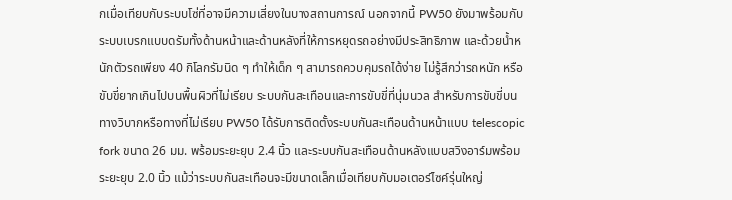กเมื่อเทียบกับระบบโซ่ที่อาจมีความเสี่ยงในบางสถานการณ์ นอกจากนี้ PW50 ยังมาพร้อมกับระบบเบรกแบบดรัมทั้งด้านหน้าและด้านหลังที่ให้การหยุดรถอย่างมีประสิทธิภาพ และด้วยน้ำหนักตัวรถเพียง 40 กิโลกรัมนิด ๆ ทำให้เด็ก ๆ สามารถควบคุมรถได้ง่าย ไม่รู้สึกว่ารถหนัก หรือขับขี่ยากเกินไปบนพื้นผิวที่ไม่เรียบ ระบบกันสะเทือนและการขับขี่ที่นุ่มนวล สำหรับการขับขี่บนทางวิบากหรือทางที่ไม่เรียบ PW50 ได้รับการติดตั้งระบบกันสะเทือนด้านหน้าแบบ telescopic fork ขนาด 26 มม. พร้อมระยะยุบ 2.4 นิ้ว และระบบกันสะเทือนด้านหลังแบบสวิงอาร์มพร้อมระยะยุบ 2.0 นิ้ว แม้ว่าระบบกันสะเทือนจะมีขนาดเล็กเมื่อเทียบกับมอเตอร์ไซค์รุ่นใหญ่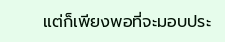แต่ก็เพียงพอที่จะมอบประ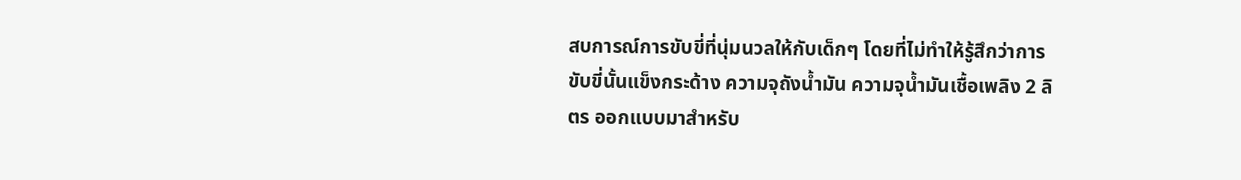สบการณ์การขับขี่ที่นุ่มนวลให้กับเด็กๆ โดยที่ไม่ทำให้รู้สึกว่าการขับขี่นั้นแข็งกระด้าง ความจุถังน้ำมัน ความจุน้ำมันเชื้อเพลิง 2 ลิตร ออกแบบมาสำหรับ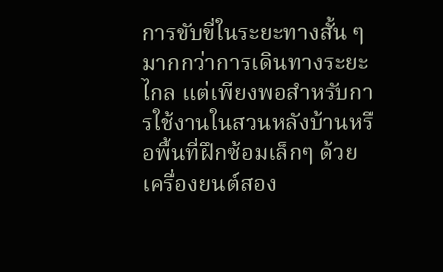การขับขี่ในระยะทางสั้น ๆ มากกว่าการเดินทางระยะไกล แต่เพียงพอสำหรับการใช้งานในสวนหลังบ้านหรือพื้นที่ฝึกซ้อมเล็กๆ ด้วยเครื่องยนต์สอง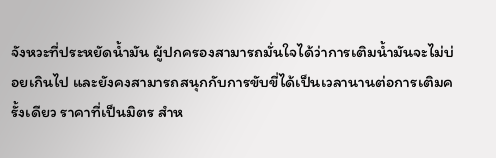จังหวะที่ประหยัดน้ำมัน ผู้ปกครองสามารถมั่นใจได้ว่าการเติมน้ำมันจะไม่บ่อยเกินไป และยังคงสามารถสนุกกับการขับขี่ได้เป็นเวลานานต่อการเติมครั้งเดียว ราคาที่เป็นมิตร สำห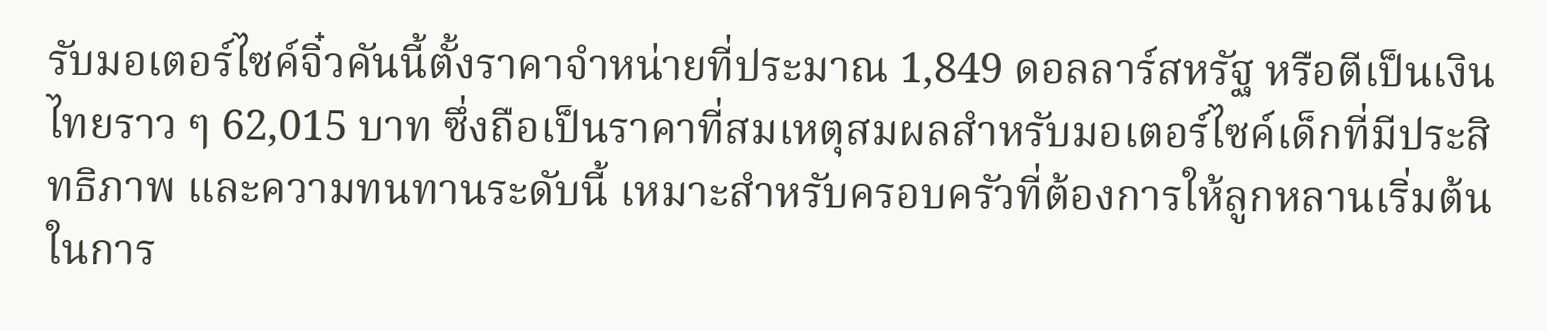รับมอเตอร์ไซค์จิ๋วคันนี้ตั้งราคาจำหน่ายที่ประมาณ 1,849 ดอลลาร์สหรัฐ หรือตีเป็นเงินไทยราว ๆ 62,015 บาท ซึ่งถือเป็นราคาที่สมเหตุสมผลสำหรับมอเตอร์ไซค์เด็กที่มีประสิทธิภาพ และความทนทานระดับนี้ เหมาะสำหรับครอบครัวที่ต้องการให้ลูกหลานเริ่มต้นในการ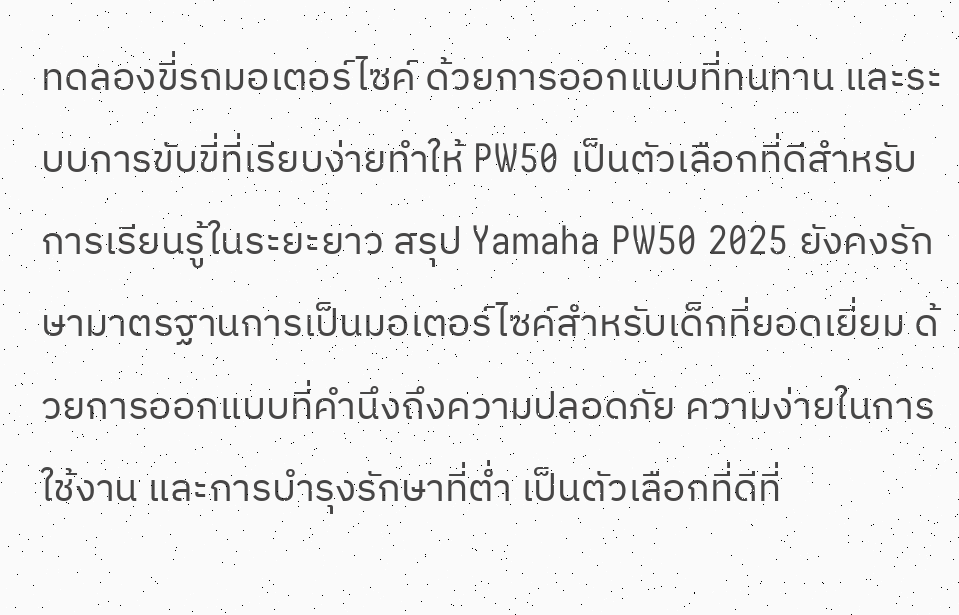ทดลองขี่รถมอเตอร์ไซค์ ด้วยการออกแบบที่ทนทาน และระบบการขับขี่ที่เรียบง่ายทำให้ PW50 เป็นตัวเลือกที่ดีสำหรับการเรียนรู้ในระยะยาว สรุป Yamaha PW50 2025 ยังคงรักษามาตรฐานการเป็นมอเตอร์ไซค์สำหรับเด็กที่ยอดเยี่ยม ด้วยการออกแบบที่คำนึงถึงความปลอดภัย ความง่ายในการใช้งาน และการบำรุงรักษาที่ต่ำ เป็นตัวเลือกที่ดีที่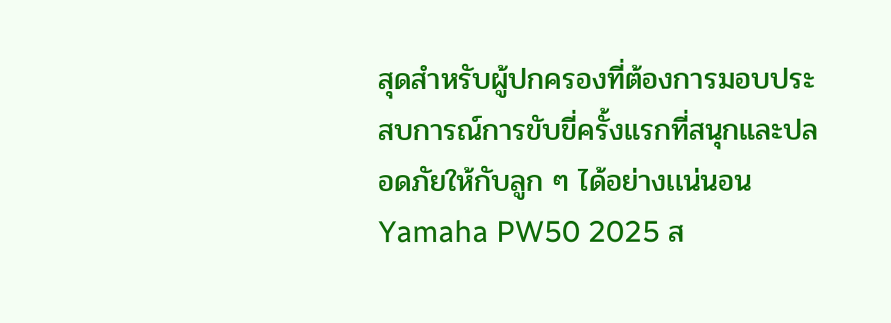สุดสำหรับผู้ปกครองที่ต้องการมอบประสบการณ์การขับขี่ครั้งแรกที่สนุกและปลอดภัยให้กับลูก ๆ ได้อย่างเเน่นอน Yamaha PW50 2025 ส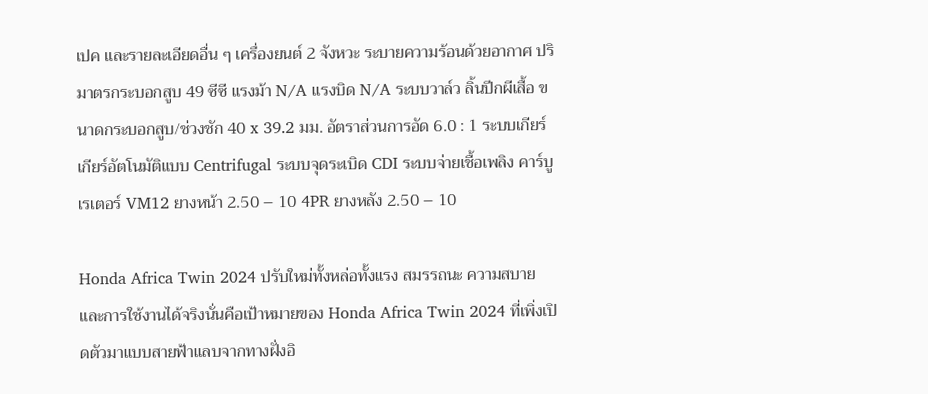เปค และรายละเอียดอื่น ๆ เครื่องยนต์ 2 จังหวะ ระบายความร้อนด้วยอากาศ ปริมาตรกระบอกสูบ 49 ซีซี แรงม้า N/A แรงบิด N/A ระบบวาล์ว ลิ้นปีกผีเสื้อ ขนาดกระบอกสูบ/ช่วงชัก 40 x 39.2 มม. อัตราส่วนการอัด 6.0 : 1 ระบบเกียร์ เกียร์อัตโนมัติแบบ Centrifugal ระบบจุดระเบิด CDI ระบบจ่ายเชื้อเพลิง คาร์บูเรเตอร์ VM12 ยางหน้า 2.50 – 10 4PR ยางหลัง 2.50 – 10

Honda Africa Twin 2024 ปรับใหม่ทั้งหล่อทั้งแรง สมรรถนะ ความสบายและการใช้งานได้จริงนั่นคือเป้าหมายของ Honda Africa Twin 2024 ที่เพิ่งเปิดตัวมาแบบสายฟ้าแลบจากทางฝั่งอิ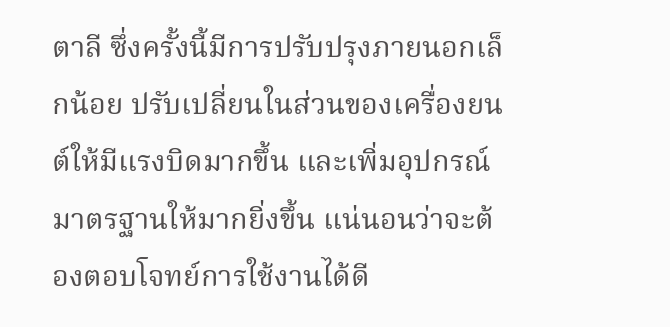ตาลี ซึ่งครั้งนี้มีการปรับปรุงภายนอกเล็กน้อย ปรับเปลี่ยนในส่วนของเครื่องยนต์ให้มีแรงบิดมากขึ้น และเพิ่มอุปกรณ์มาตรฐานให้มากยิ่งขึ้น แน่นอนว่าจะต้องตอบโจทย์การใช้งานได้ดี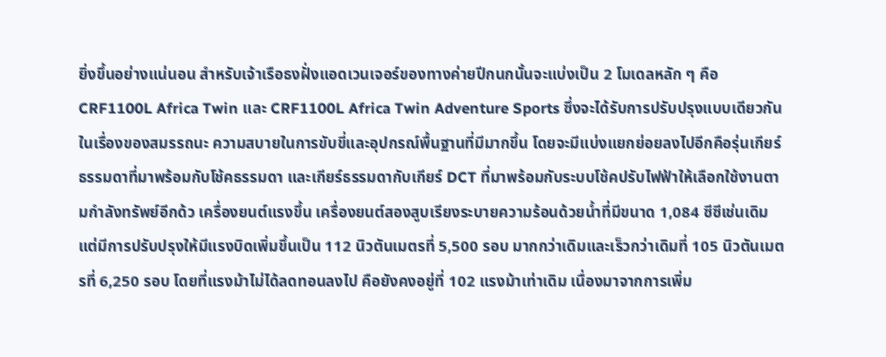ยิ่งขึ้นอย่างแน่นอน สำหรับเจ้าเรือธงฝั่งแอดเวนเจอร์ของทางค่ายปีกนกนั้นจะแบ่งเป็น 2 โมเดลหลัก ๆ คือ CRF1100L Africa Twin และ CRF1100L Africa Twin Adventure Sports ซึ่งจะได้รับการปรับปรุงแบบเดียวกันในเรื่องของสมรรถนะ ความสบายในการขับขี่และอุปกรณ์พื้นฐานที่มีมากขึ้น โดยจะมีแบ่งแยกย่อยลงไปอีกคือรุ่นเกียร์ธรรมดาที่มาพร้อมกับโช้คธรรมดา และเกียร์ธรรมดากับเกียร์ DCT ที่มาพร้อมกับระบบโช้คปรับไฟฟ้าให้เลือกใช้งานตามกำลังทรัพย์อีกด้ว เครื่องยนต์แรงขึ้น เครื่องยนต์สองสูบเรียงระบายความร้อนด้วยน้ำที่มีขนาด 1,084 ซีซีเช่นเดิม แต่มีการปรับปรุงให้มีแรงบิดเพิ่มขึ้นเป็น 112 นิวตันเมตรที่ 5,500 รอบ มากกว่าเดิมและเร็วกว่าเดิมที่ 105 นิวตันเมตรที่ 6,250 รอบ โดยที่แรงม้าไม่ได้ลดทอนลงไป คือยังคงอยู่ที่ 102 แรงม้าเท่าเดิม เนื่องมาจากการเพิ่ม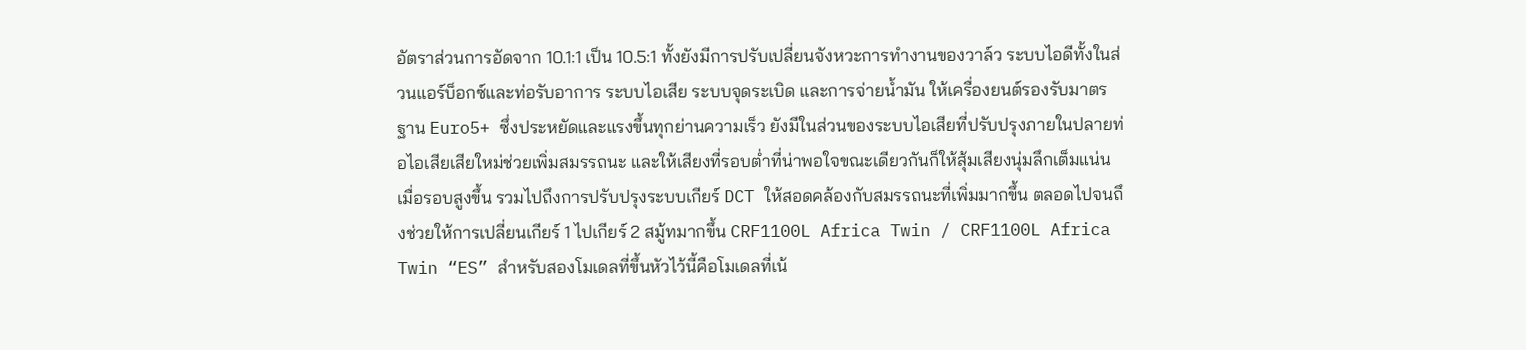อัตราส่วนการอัดจาก 10.1:1 เป็น 10.5:1 ทั้งยังมีการปรับเปลี่ยนจังหวะการทำงานของวาล์ว ระบบไอดีทั้งในส่วนแอร์บ็อกซ์และท่อรับอาการ ระบบไอเสีย ระบบจุดระเบิด และการจ่ายน้ำมัน ให้เครื่องยนต์รองรับมาตรฐาน Euro5+ ซึ่งประหยัดและแรงขึ้นทุกย่านความเร็ว ยังมีในส่วนของระบบไอเสียที่ปรับปรุงภายในปลายท่อไอเสียเสียใหม่ช่วยเพิ่มสมรรถนะ และให้เสียงที่รอบต่ำที่น่าพอใจขณะเดียวกันก็ให้สุ้มเสียงนุ่มลึกเต็มแน่นเมื่อรอบสูงขึ้น รวมไปถึงการปรับปรุงระบบเกียร์ DCT ให้สอดคล้องกับสมรรถนะที่เพิ่มมากขึ้น ตลอดไปจนถึงช่วยให้การเปลี่ยนเกียร์ 1 ไปเกียร์ 2 สมู้ทมากขึ้น CRF1100L Africa Twin / CRF1100L Africa Twin “ES” สำหรับสองโมเดลที่ขึ้นหัวไว้นี้คือโมเดลที่เน้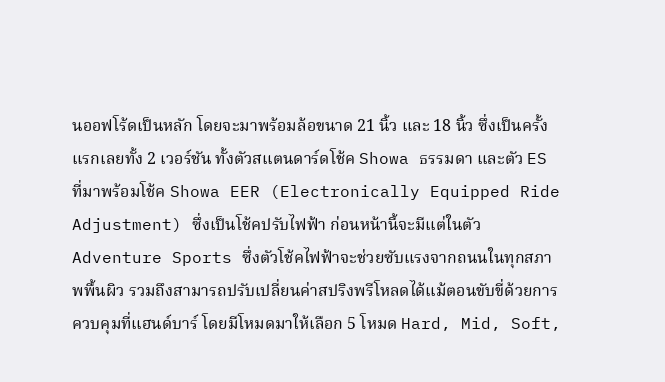นออฟโร้ดเป็นหลัก โดยจะมาพร้อมล้อขนาด 21 นิ้ว และ 18 นิ้ว ซึ่งเป็นครั้งแรกเลยทั้ง 2 เวอร์ชัน ทั้งตัวสแตนดาร์ดโช้ค Showa ธรรมดา และตัว ES ที่มาพร้อมโช้ค Showa EER (Electronically Equipped Ride Adjustment) ซึ่งเป็นโช้คปรับไฟฟ้า ก่อนหน้านี้จะมีแต่ในตัว Adventure Sports ซึ่งตัวโช้คไฟฟ้าจะช่วยซับแรงจากถนนในทุกสภาพพื้นผิว รวมถึงสามารถปรับเปลี่ยนค่าสปริงพรีโหลดได้แม้ตอนขับขี่ด้วยการควบคุมที่แฮนด์บาร์ โดยมีโหมดมาให้เลือก 5 โหมด Hard, Mid, Soft,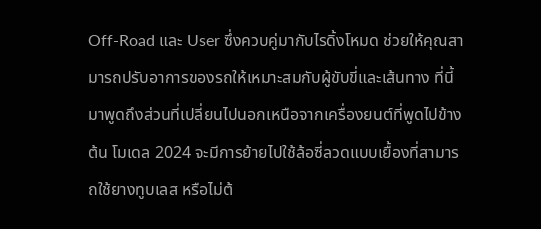Off-Road และ User ซึ่งควบคู่มากับไรดิ้งโหมด ช่วยให้คุณสามารถปรับอาการของรถให้เหมาะสมกับผู้ขับขี่และเส้นทาง ที่นี้มาพูดถึงส่วนที่เปลี่ยนไปนอกเหนือจากเครื่องยนต์ที่พูดไปข้างต้น โมเดล 2024 จะมีการย้ายไปใช้ล้อซี่ลวดแบบเยื้องที่สามารถใช้ยางทูบเลส หรือไม่ต้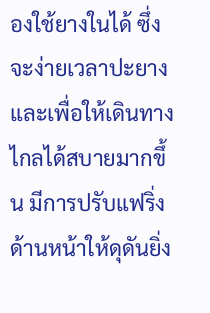องใช้ยางในได้ ซึ่งจะง่ายเวลาปะยาง และเพื่อให้เดินทางไกลได้สบายมากขึ้น มีการปรับแฟริ่งด้านหน้าให้ดุดันยิ่ง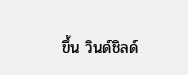ขึ้น วินด์ชิลด์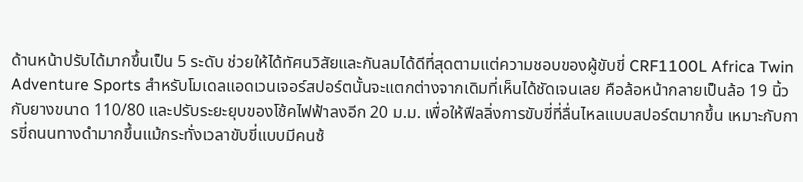ด้านหน้าปรับได้มากขึ้นเป็น 5 ระดับ ช่วยให้ได้ทัศนวิสัยและกันลมได้ดีที่สุดตามแต่ความชอบของผู้ขับขี่ CRF1100L Africa Twin Adventure Sports สำหรับโมเดลแอดเวนเจอร์สปอร์ตนั้นจะแตกต่างจากเดิมที่เห็นได้ชัดเจนเลย คือล้อหน้ากลายเป็นล้อ 19 นิ้วกับยางขนาด 110/80 และปรับระยะยุบของโช้คไฟฟ้าลงอีก 20 ม.ม. เพื่อให้ฟีลลิ่งการขับขี่ที่ลื่นไหลแบบสปอร์ตมากขึ้น เหมาะกับการขี่ถนนทางดำมากขึ้นแม้กระทั่งเวลาขับขี่แบบมีคนซ้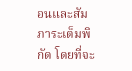อนและสัมภาระเต็มพิกัด โดยที่จะ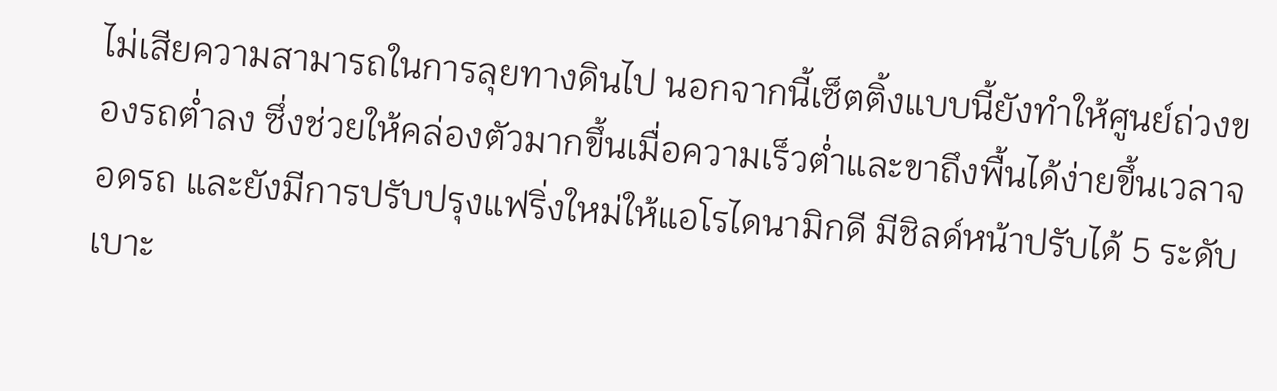ไม่เสียความสามารถในการลุยทางดินไป นอกจากนี้เซ็ตติ้งแบบนี้ยังทำให้ศูนย์ถ่วงของรถต่ำลง ซึ่งช่วยให้คล่องตัวมากขึ้นเมื่อความเร็วต่ำและขาถึงพื้นได้ง่ายขึ้นเวลาจอดรถ และยังมีการปรับปรุงแฟริ่งใหม่ให้แอโรไดนามิกดี มีชิลด์หน้าปรับได้ 5 ระดับ เบาะ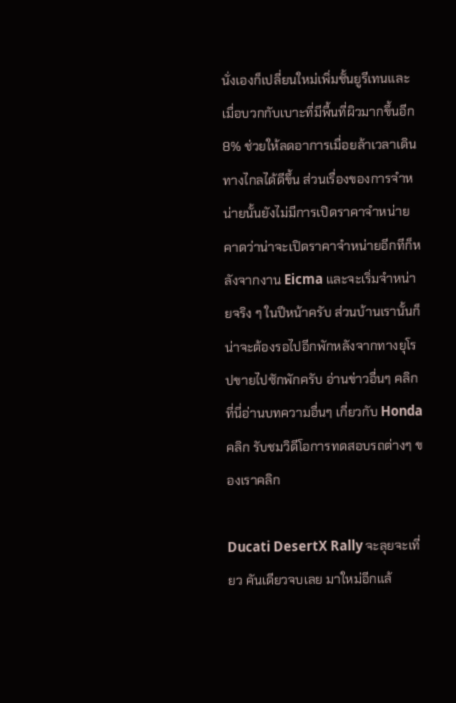นั่งเองก็เปลี่ยนใหม่เพิ่มชั้นยูรีเทนและเมื่อบวกกับเบาะที่มีพื้นที่ผิวมากขึ้นอีก 8% ช่วยให้ลดอาการเมื่อยล้าเวลาเดินทางไกลได้ดีขึ้น ส่วนเรื่องของการจำหน่ายนั้นยังไม่มีการเปิดราคาจำหน่ายคาดว่าน่าจะเปิดราคาจำหน่ายอีกทีก็หลังจากงาน Eicma และจะเริ่มจำหน่ายจริง ๆ ในปีหน้าครับ ส่วนบ้านเรานั้นก็น่าจะต้องรอไปอีกพักหลังจากทางยุโรปขายไปซักพักครับ อ่านข่าวอื่นๆ คลิกที่นี่อ่านบทความอื่นๆ เกี่ยวกับ Honda คลิก รับชมวิดีโอการทดสอบรถต่างๆ ของเราคลิก

Ducati DesertX Rally จะลุยจะเที่ยว คันเดียวจบเลย มาใหม่อีกแล้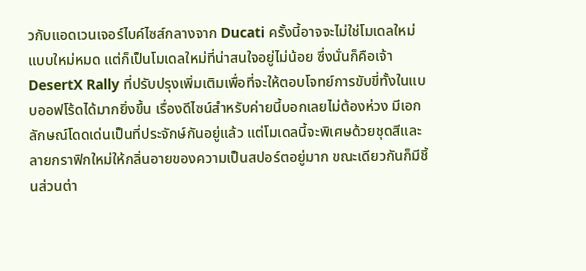วกับแอดเวนเจอร์ไบค์ไซส์กลางจาก Ducati ครั้งนี้อาจจะไม่ใช่โมเดลใหม่แบบใหม่หมด แต่ก็เป็นโมเดลใหม่ที่น่าสนใจอยู่ไม่น้อย ซึ่งนั่นก็คือเจ้า DesertX Rally ที่ปรับปรุงเพิ่มเติมเพื่อที่จะให้ตอบโจทย์การขับขี่ทั้งในแบบออฟโร้ดได้มากยิ่งขึ้น เรื่องดีไซน์สำหรับค่ายนี้บอกเลยไม่ต้องห่วง มีเอกลักษณ์โดดเด่นเป็นที่ประจักษ์กันอยู่แล้ว แต่โมเดลนี้จะพิเศษด้วยชุดสีและลายกราฟิกใหม่ให้กลิ่นอายของความเป็นสปอร์ตอยู่มาก ขณะเดียวกันก็มีชิ้นส่วนต่า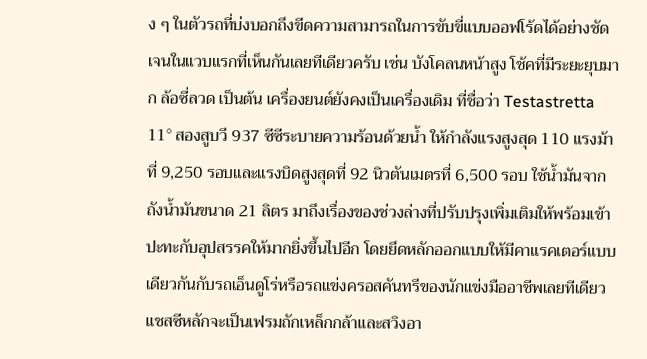ง ๆ ในตัวรถที่บ่งบอกถึงขีดความสามารถในการขับขี่แบบออฟโร้ดได้อย่างชัดเจนในแวบแรกที่เห็นกันเลยทีเดียวครับ เช่น บังโคลนหน้าสูง โช้คที่มีระยะยุบมาก ล้อซี่ลวด เป็นต้น เครื่องยนต์ยังคงเป็นเครื่องเดิม ที่ชื่อว่า Testastretta 11° สองสูบวี 937 ซีซีระบายความร้อนด้วยน้ำ ให้กำลังแรงสูงสุด 110 แรงม้าที่ 9,250 รอบและแรงบิดสูงสุดที่ 92 นิวตันเมตรที่ 6,500 รอบ ใช้น้ำมันจากถังน้ำมันขนาด 21 ลิตร มาถึงเรื่องของช่วงล่างที่ปรับปรุงเพิ่มเติมให้พร้อมเข้าปะทะกับอุปสรรคให้มากยิ่งขึ้นไปอีก โดยยึดหลักออกแบบให้มีคาแรคเตอร์แบบเดียวกันกับรถเอ็นดูโร่หรือรถแข่งครอสคันทรีของนักแข่งมืออาชีพเลยทีเดียว แชสซีหลักจะเป็นเฟรมถักเหล็กกล้าและสวิงอา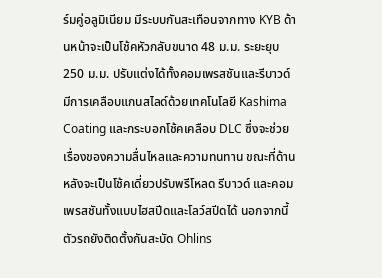ร์มคู่อลูมิเนียม มีระบบกันสะเทือนจากทาง KYB ด้านหน้าจะเป็นโช้คหัวกลับขนาด 48 ม.ม. ระยะยุบ 250 ม.ม. ปรับแต่งได้ทั้งคอมเพรสชันและรีบาวด์ มีการเคลือบแกนสไลด์ด้วยเทคโนโลยี Kashima Coating และกระบอกโช้คเคลือบ DLC ซึ่งจะช่วยเรื่องของความลื่นไหลและความทนทาน ขณะที่ด้านหลังจะเป็นโช้คเดี่ยวปรับพรีโหลด รีบาวด์ และคอมเพรสชันทั้งแบบไฮสปีดและโลว์สปีดได้ นอกจากนี้ตัวรถยังติดตั้งกันสะบัด Ohlins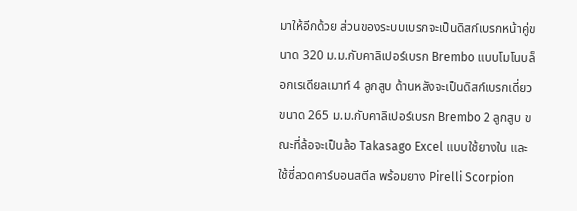มาให้อีกด้วย ส่วนของระบบเบรกจะเป็นดิสก์เบรกหน้าคู่ขนาด 320 ม.ม.กับคาลิเปอร์เบรก Brembo แบบโมโนบล็อกเรเดียลเมาท์ 4 ลูกสูบ ด้านหลังจะเป็นดิสก์เบรกเดี่ยวขนาด 265 ม.ม.กับคาลิเปอร์เบรก Brembo 2 ลูกสูบ ขณะที่ล้อจะเป็นล้อ Takasago Excel แบบใช้ยางใน และใช้ซี่ลวดคาร์บอนสตีล พร้อมยาง Pirelli Scorpion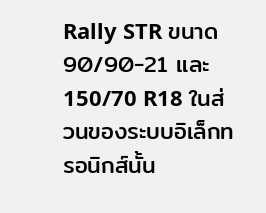Rally STR ขนาด 90/90-21 และ 150/70 R18 ในส่วนของระบบอิเล็กทรอนิกส์นั้น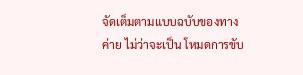จัดเต็มตามแบบฉบับของทางค่าย ไม่ว่าจะเป็น โหมดการขับ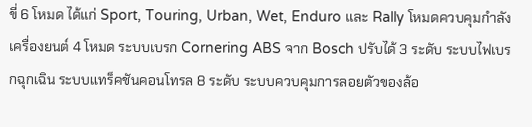ขี่ 6 โหมด ได้แก่ Sport, Touring, Urban, Wet, Enduro และ Rally โหมดควบคุมกำลังเครื่องยนต์ 4 โหมด ระบบเบรก Cornering ABS จาก Bosch ปรับได้ 3 ระดับ ระบบไฟเบรกฉุกเฉิน ระบบแทร็คชันคอนโทรล 8 ระดับ ระบบควบคุมการลอยตัวของล้อ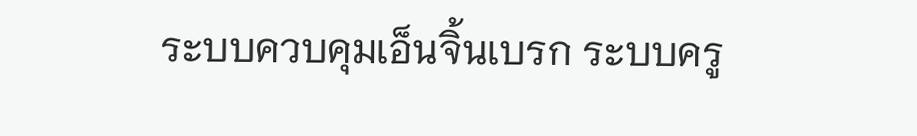ระบบควบคุมเอ็นจิ้นเบรก ระบบครู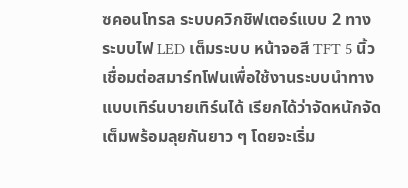ซคอนโทรล ระบบควิกชิฟเตอร์แบบ 2 ทาง ระบบไฟ LED เต็มระบบ หน้าจอสี TFT 5 นิ้วเชื่อมต่อสมาร์ทโฟนเพื่อใช้งานระบบนำทางแบบเทิร์นบายเทิร์นได้ เรียกได้ว่าจัดหนักจัดเต็มพร้อมลุยกันยาว ๆ โดยจะเริ่ม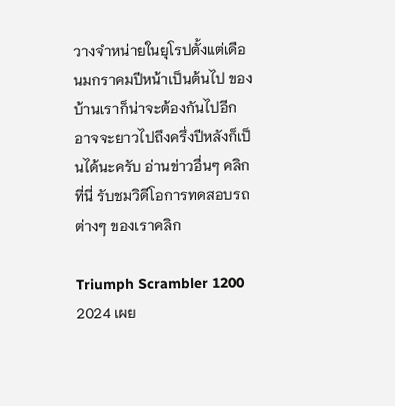วางจำหน่ายในยุโรปตั้งแต่เดือนมกราคมปีหน้าเป็นต้นไป ของบ้านเราก็น่าจะต้องกันไปอีก อาจจะยาวไปถึงครึ่งปีหลังก็เป็นได้นะครับ อ่านข่าวอื่นๆ คลิกที่นี่ รับชมวิดีโอการทดสอบรถต่างๆ ของเราคลิก

Triumph Scrambler 1200 2024 เผย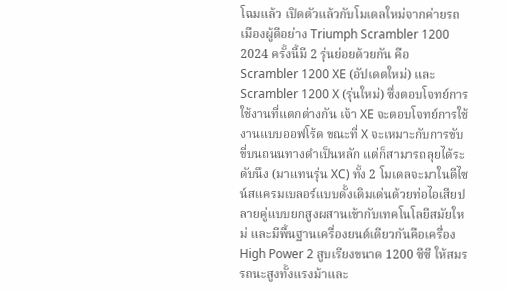โฉมแล้ว เปิดตัวแล้วกับโมเดลใหม่จากค่ายรถเมืองผู้ดีอย่าง Triumph Scrambler 1200 2024 ครั้งนี้มี 2 รุ่นย่อยด้วยกัน คือ Scrambler 1200 XE (อัปเดตใหม่) และ Scrambler 1200 X (รุ่นใหม่) ซึ่งตอบโจทย์การใช้งานที่แตกต่างกัน เจ้า XE จะตอบโจทย์การใช้งานแบบออฟโร้ด ขณะที่ X จะเหมาะกับการขับขี่บนถนนทางดำเป็นหลัก แต่ก็สามารถลุยได้ระดับนึง (มาแทนรุ่น XC) ทั้ง 2 โมเดลจะมาในดีไซน์สแครมเบลอร์แบบดั้งเดิมเด่นด้วยท่อไอเสียปลายคู่แบบยกสูงผสานเข้ากับเทคโนโลยีสมัยใหม่ และมีพื้นฐานเครื่องยนต์เดียวกันคือเครื่อง High Power 2 สูบเรียงขนาด 1200 ซีซี ให้สมรรถนะสูงทั้งแรงม้าและ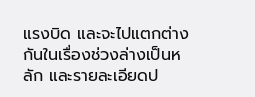แรงบิด และจะไปแตกต่างกันในเรื่องช่วงล่างเป็นหลัก และรายละเอียดป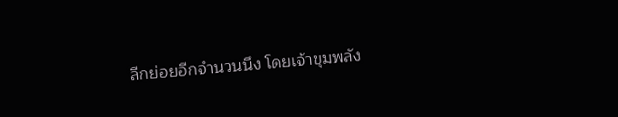ลีกย่อยอีกจำนวนนึง โดยเจ้าขุมพลัง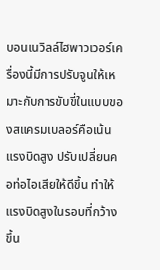บอนเนวิลล์ไฮพาวเวอร์เครื่องนี้มีการปรับจูนให้เหมาะกับการขับขี่ในแบบของสแครมเบลอร์คือเน้นแรงบิดสูง ปรับเปลี่ยนคอท่อไอเสียให้ดีขึ้น ทำให้แรงบิดสูงในรอบที่กว้างขึ้น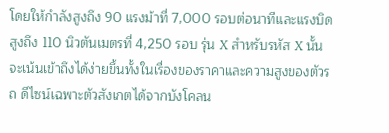โดยให้กำลังสูงถึง 90 แรงม้าที่ 7,000 รอบต่อนาทีและแรงบิดสูงถึง 110 นิวตันเมตรที่ 4,250 รอบ รุ่น X สำหรับรหัส X นั้นจะเน้นเข้าถึงได้ง่ายขึ้นทั้งในเรื่องของราคาและความสูงของตัวรถ ดีไซน์เฉพาะตัวสังเกตได้จากบังโคลน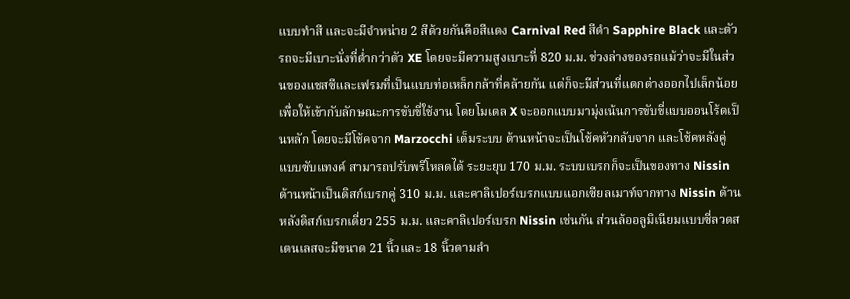แบบทำสี และจะมีจำหน่าย 2 สีด้วยกันคือสีแดง Carnival Red สีดำ Sapphire Black และตัวรถจะมีเบาะนั่งที่ต่ำกว่าตัว XE โดยจะมีความสูงเบาะที่ 820 ม.ม. ช่วงล่างของรถแม้ว่าจะมีในส่วนของแชสซีและเฟรมที่เป็นแบบท่อเหล็กกล้าที่คล้ายกัน แต่ก็จะมีส่วนที่แตกต่างออกไปเล็กน้อยเพื่อให้เข้ากับลักษณะการขับขี่ใช้งาน โดยโมเดล X จะออกแบบมามุ่งเน้นการขับขี่แบบออนโร้ดเป็นหลัก โดยจะมีโช้คจาก Marzocchi เต็มระบบ ด้านหน้าจะเป็นโช้คหัวกลับจาก และโช้คหลังคู่แบบซับแทงค์ สามารถปรับพรีโหลดได้ ระยะยุบ 170 ม.ม. ระบบเบรกก็จะเป็นของทาง Nissin ด้านหน้าเป็นดิสก์เบรกคู่ 310 ม.ม. และคาลิเปอร์เบรกแบบแอกเซียลเมาท์จากทาง Nissin ด้านหลังดิสก์เบรกเดี่ยว 255 ม.ม. และคาลิเปอร์เบรก Nissin เช่นกัน ส่วนล้ออลูมิเนียมแบบซี่ลวดสเตนเลสจะมีขนาด 21 นิ้วและ 18 นิ้วตามลำ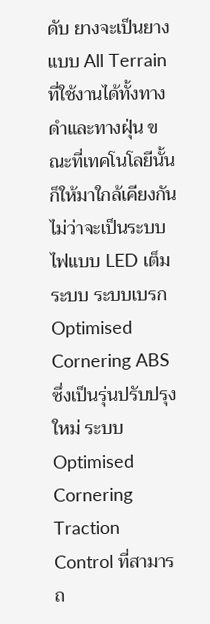ดับ ยางจะเป็นยางแบบ All Terrain ที่ใช้งานได้ทั้งทางดำและทางฝุ่น ขณะที่เทคโนโลยีนั้นก็ให้มาใกล้เคียงกัน ไม่ว่าจะเป็นระบบไฟแบบ LED เต็ม ระบบ ระบบเบรก Optimised Cornering ABS ซึ่งเป็นรุ่นปรับปรุงใหม่ ระบบ Optimised Cornering Traction Control ที่สามารถ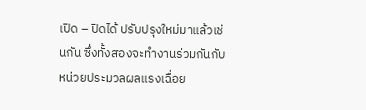เปิด – ปิดได้ ปรับปรุงใหม่มาแล้วเช่นกัน ซึ่งทั้งสองจะทำงานร่วมกันกับหน่วยประมวลผลแรงเฉื่อย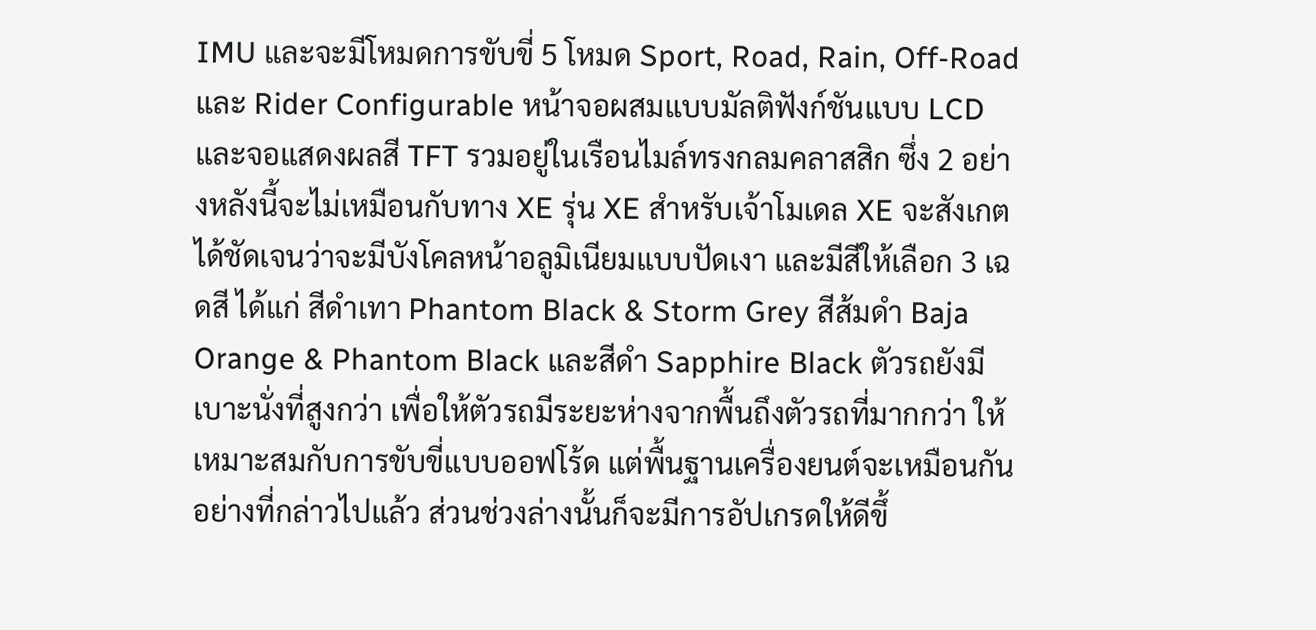IMU และจะมีโหมดการขับขี่ 5 โหมด Sport, Road, Rain, Off-Road และ Rider Configurable หน้าจอผสมแบบมัลติฟังก์ชันแบบ LCD และจอแสดงผลสี TFT รวมอยู่ในเรือนไมล์ทรงกลมคลาสสิก ซึ่ง 2 อย่างหลังนี้จะไม่เหมือนกับทาง XE รุ่น XE สำหรับเจ้าโมเดล XE จะสังเกตได้ชัดเจนว่าจะมีบังโคลหน้าอลูมิเนียมแบบปัดเงา และมีสีให้เลือก 3 เฉดสี ได้แก่ สีดำเทา Phantom Black & Storm Grey สีส้มดำ Baja Orange & Phantom Black และสีดำ Sapphire Black ตัวรถยังมีเบาะนั่งที่สูงกว่า เพื่อให้ตัวรถมีระยะห่างจากพื้นถึงตัวรถที่มากกว่า ให้เหมาะสมกับการขับขี่แบบออฟโร้ด แต่พื้นฐานเครื่องยนต์จะเหมือนกันอย่างที่กล่าวไปแล้ว ส่วนช่วงล่างนั้นก็จะมีการอัปเกรดให้ดีขึ้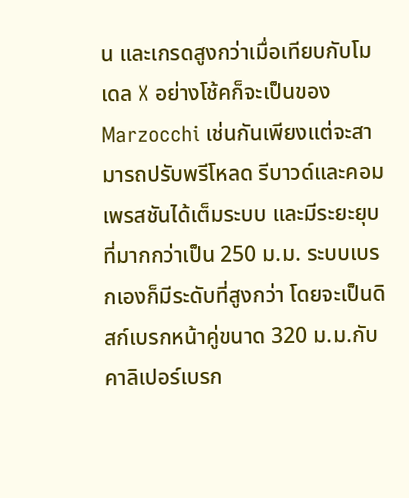น และเกรดสูงกว่าเมื่อเทียบกับโมเดล X อย่างโช้คก็จะเป็นของ Marzocchi เช่นกันเพียงแต่จะสามารถปรับพรีโหลด รีบาวด์และคอมเพรสชันได้เต็มระบบ และมีระยะยุบที่มากกว่าเป็น 250 ม.ม. ระบบเบรกเองก็มีระดับที่สูงกว่า โดยจะเป็นดิสก์เบรกหน้าคู่ขนาด 320 ม.ม.กับคาลิเปอร์เบรก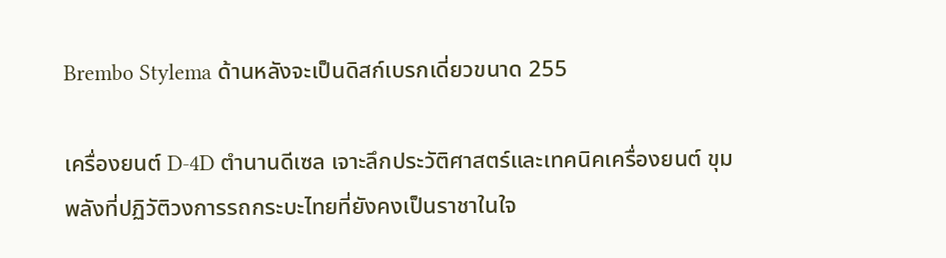Brembo Stylema ด้านหลังจะเป็นดิสก์เบรกเดี่ยวขนาด 255

เครื่องยนต์ D-4D ตำนานดีเซล เจาะลึกประวัติศาสตร์และเทคนิคเครื่องยนต์ ขุมพลังที่ปฏิวัติวงการรถกระบะไทยที่ยังคงเป็นราชาในใจ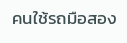คนใช้รถมือสอง